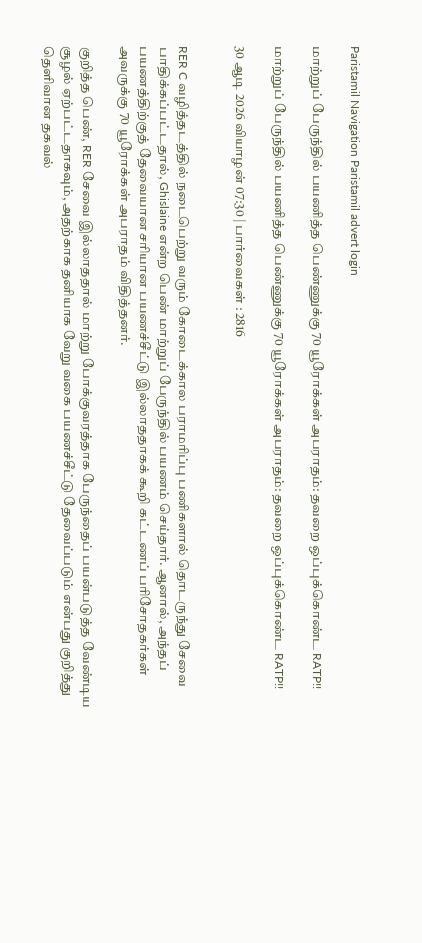Paristamil Navigation Paristamil advert login

மாற்றுப் பேருந்தில் பயணித்த பெண்ணுக்கு 70 யூரோக்கள் அபராதம்: தவறை ஒப்புக்கொண்ட RATP!!

மாற்றுப் பேருந்தில் பயணித்த பெண்ணுக்கு 70 யூரோக்கள் அபராதம்: தவறை ஒப்புக்கொண்ட RATP!!

30 ஆடி 2026 வியாழன் 07:30 | பார்வைகள் : 2816


RER C வழித்தடத்தில் நடைபெற்று வரும் கோடைக்கால பராமரிப்பு பணிகளால் தொடருந்து சேவை பாதிக்கப்பட்டதால், Ghislaine என்ற பெண் மாற்றுப் பேருந்தில் பயணம் செய்தார். ஆனால், அந்தப் பயணத்திற்குத் தேவையான சரியான பயணச்சீட்டு இல்லாததாகக் கூறி கட்டணப் பரிசோதகர்கள் அவருக்கு 70 யூரோக்கள் அபராதம் விதித்தனர்.

குறித்த பெண், RER சேவை இல்லாததால் மாற்று போக்குவரத்தாக பேருந்தைப் பயன்படுத்த வேண்டிய சூழல் ஏற்பட்டதாகவும், அதற்காக தனியாக வேறு வகை பயணச்சீட்டு தேவைப்படும் என்பது குறித்து தெளிவான தகவல்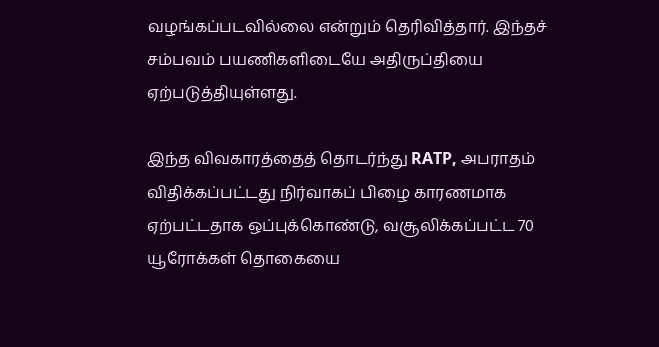வழங்கப்படவில்லை என்றும் தெரிவித்தார். இந்தச் சம்பவம் பயணிகளிடையே அதிருப்தியை ஏற்படுத்தியுள்ளது.

இந்த விவகாரத்தைத் தொடர்ந்து RATP, அபராதம் விதிக்கப்பட்டது நிர்வாகப் பிழை காரணமாக ஏற்பட்டதாக ஒப்புக்கொண்டு, வசூலிக்கப்பட்ட 70 யூரோக்கள் தொகையை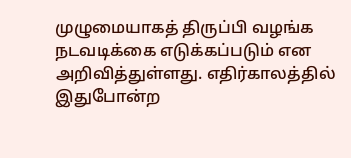முழுமையாகத் திருப்பி வழங்க நடவடிக்கை எடுக்கப்படும் என அறிவித்துள்ளது. எதிர்காலத்தில் இதுபோன்ற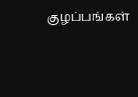குழப்பங்கள்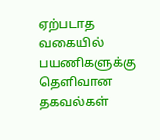ஏற்படாத வகையில் பயணிகளுக்கு தெளிவான தகவல்கள்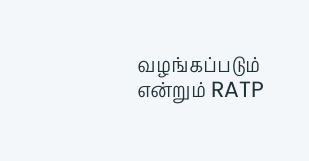வழங்கப்படும் என்றும் RATP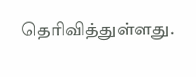தெரிவித்துள்ளது.